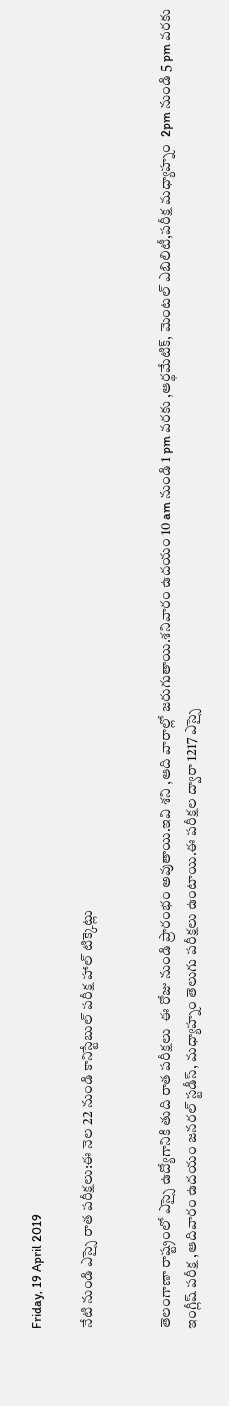Friday, 19 April 2019

నేటి నుండి ఎస్సై రాత పరీక్షలు:ఈ నెల 22 నుండి కానిస్టేబుల్ పరీక్ష హాల్ టిక్కెట్లు


తెలంగాణా రాష్ట్రంలో ఎస్సై ఉద్యోగానికి తుది రాత పరీక్షలు  ఈ రోజు నుండి ప్రారంభం అవుతాయి.ఇవి శని ,ఆది వారాల్లో జరుగుతాయి.శనివారం ఉదయం 10 am నుండి 1 pm వరకు ,ఆర్థమేటిక్, మెంటల్ ఎబిలిటీ,పరీక్ష మధ్యాహ్నం  2pm నుండి 5 pm వరకు ఇంగ్లీష్ పరీక్ష ,ఆదివారం ఉదయం జనరల్ స్టడీస్, మధ్యాహ్నం తెలుగు పరీక్షలు ఉంటాయి.ఈ పరీక్షల ద్వారా 1217 ఎస్సై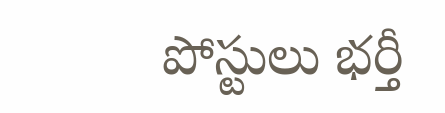పోస్టులు భర్తీ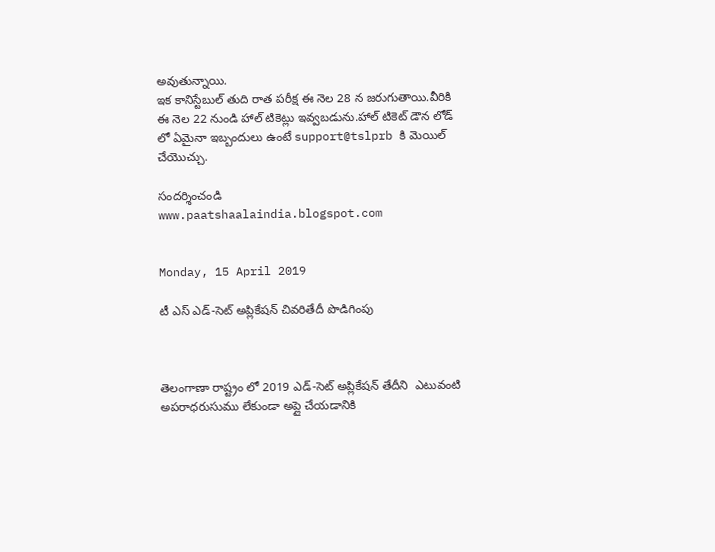అవుతున్నాయి.
ఇక కానిస్టేబుల్ తుది రాత పరీక్ష ఈ నెల 28 న జరుగుతాయి.వీరికి ఈ నెల 22 నుండి హాల్ టికెట్లు ఇవ్వబడును.హాల్ టికెట్ డౌన లోడ్ లో ఏమైనా ఇబ్బందులు ఉంటే support@tslprb కి మెయిల్ చేయొచ్చు.

సందర్శించండి
www.paatshaalaindia.blogspot.com


Monday, 15 April 2019

టీ ఎస్ ఎడ్-సెట్ అప్లికేషన్ చివరితేదీ పొడిగింపు



తెలంగాణా రాష్ట్రం లో 2019 ఎడ్-సెట్ అప్లికేషన్ తేదీని  ఎటువంటి అపరాధరుసుము లేకుండా అప్లై చేయడానికి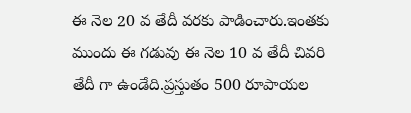ఈ నెల 20 వ తేదీ వరకు పాడించారు.ఇంతకు ముందు ఈ గడువు ఈ నెల 10 వ తేదీ చివరి తేదీ గా ఉండేది.ప్రస్తుతం 500 రూపాయల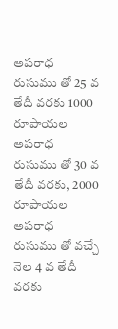అపరాధ రుసుము తో 25 వ తేదీ వరకు 1000 రూపాయల అపరాధ రుసుము తో 30 వ తేదీ వరకు, 2000 రూపాయల అపరాధ రుసుము తో వచ్చే నెల 4 వ తేదీ వరకు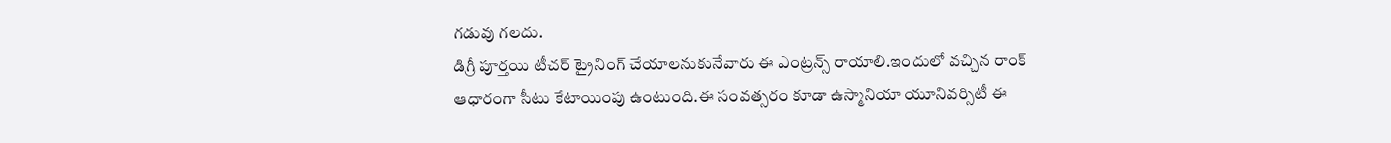గడువు గలదు.
డిగ్రీ పూర్తయి టీచర్ ట్రైనింగ్ చేయాలనుకునేవారు ఈ ఎంట్రన్స్ రాయాలి.ఇందులో వచ్చిన రాంక్ ఆధారంగా సీటు కేటాయింపు ఉంటుంది.ఈ సంవత్సరం కూడా ఉస్మానియా యూనివర్సిటీ ఈ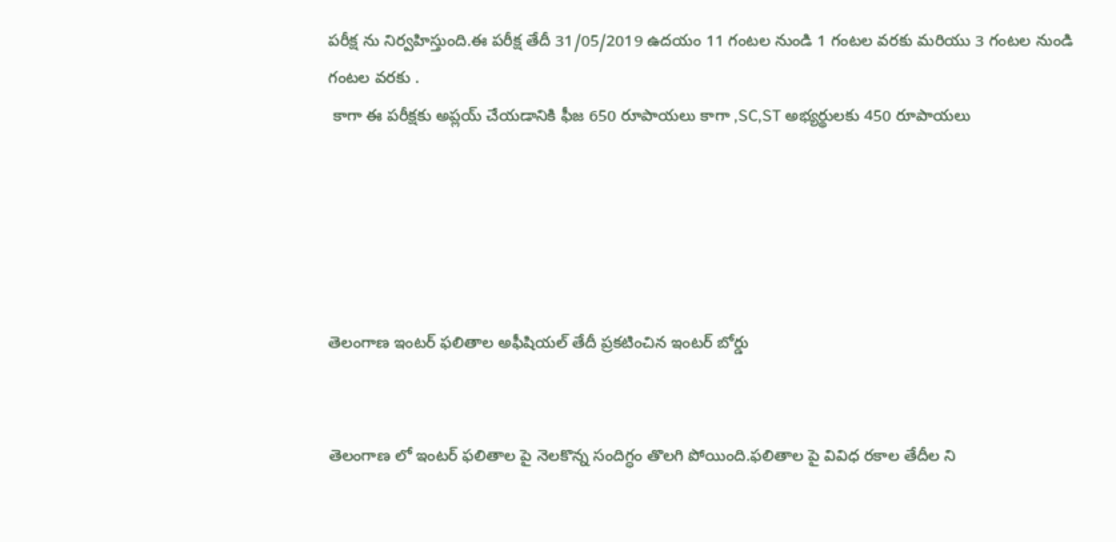పరీక్ష ను నిర్వహిస్తుంది.ఈ పరీక్ష తేదీ 31/05/2019 ఉదయం 11 గంటల నుండి 1 గంటల వరకు మరియు 3 గంటల నుండి  గంటల వరకు .
 కాగా ఈ పరీక్షకు అప్లయ్ చేయడానికి ఫీజ 650 రూపాయలు కాగా ,SC,ST అభ్యర్థులకు 450 రూపాయలు





తెలంగాణ ఇంటర్ ఫలితాల అఫీషియల్ తేదీ ప్రకటించిన ఇంటర్ బోర్డు


తెలంగాణ లో ఇంటర్ ఫలితాల పై నెలకొన్న సందిగ్ధం తొలగి పోయింది.ఫలితాల పై వివిధ రకాల తేదీల ని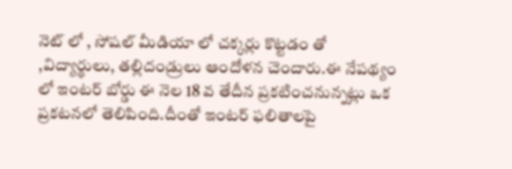నెట్ లో , సోషల్ మీడియా లో చక్కర్లు కొట్టడం తో ,విద్యార్థులు, తల్లిదండ్రులు ఆందోళన చెందారు.ఈ నేపథ్యం లో ఇంటర్ బోర్డు ఈ నెల 18 వ తేదీన ప్రకటించనున్నట్లు ఒక ప్రకటనలో తెలిపింది.దీంతో ఇంటర్ ఫలితాలపై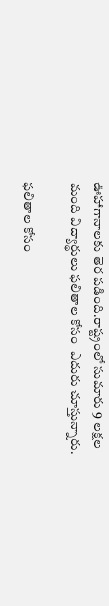ఊహాగానాలకు తెర పడింది.రాష్ట్రంలో సుమారు 9 లక్షల మంది విద్యార్థులు ఫలితాల కోసం  ఎదురు చూస్తున్నారు.

ఫలితాల కోసం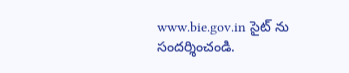www.bie.gov.in సైట్ ను సందర్శించండి.